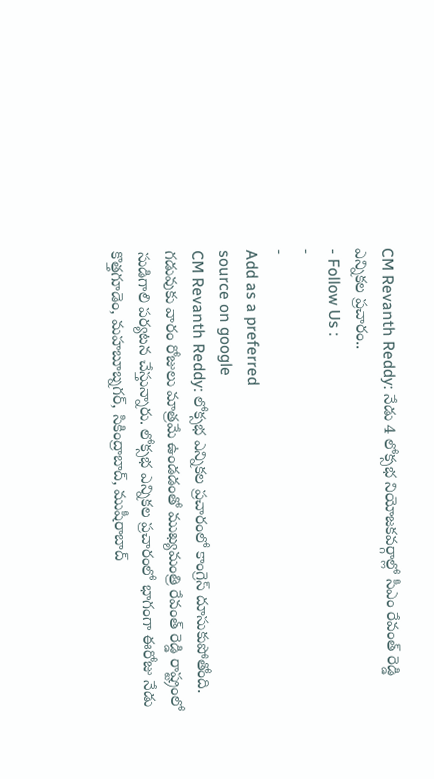CM Revanth Reddy: నేడు 4 లోక్సభ నియోజకవర్గాల్లో సీఎం రేవంత్ రెడ్డి ఎన్నికల ప్రచారం..
- Follow Us :
-
-
Add as a preferred
source on google
CM Revanth Reddy: లోక్సభ ఎన్నికల ప్రచారంలో కాంగ్రెస్ దూసుకుపోతోంది. గడువుకు వారం రోజులు మాత్రమే ఉండడంతో ముఖ్యమంత్రి రేవంత్ రెడ్డి రాష్ట్రంలో సుడిగాలి పర్యటన చేస్తున్నారు. లోక్సభ ఎన్నికల ప్రచారంలో భాగంగా ఈరోజు నేడు కొత్తగూడెం, మహబూబ్నగర్, సికింద్రాబాద్, ముషీరాబాద్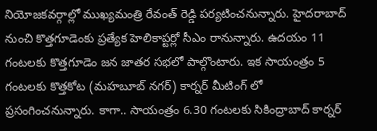నియోజకవర్గాల్లో ముఖ్యమంత్రి రేవంత్ రెడ్డి పర్యటించనున్నారు. హైదరాబాద్ నుంచి కొత్తగూడెంకు ప్రత్యేక హెలికాప్టర్లో సీఎం రానున్నారు. ఉదయం 11 గంటలకు కొత్తగూడెం జన జాతర సభలో పాల్గొంటారు. ఇక సాయంత్రం 5 గంటలకు కొత్తకోట (మహబూబ్ నగర్) కార్నర్ మీటింగ్ లో ప్రసంగించనున్నారు. కాగా.. సాయంత్రం 6.30 గంటలకు సికింద్రాబాద్ కార్నర్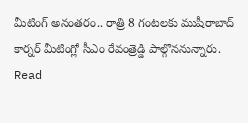మీటింగ్ అనంతరం.. రాత్రి 8 గంటలకు ముషీరాబాద్ కార్నర్ మీటింగ్లో సీఎం రేవంత్రెడ్డి పాల్గొననున్నారు.
Read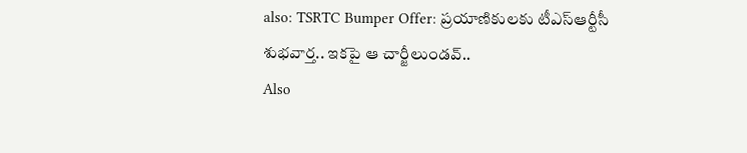also: TSRTC Bumper Offer: ప్రయాణికులకు టీఎస్ఆర్టీసీ శుభవార్త.. ఇకపై ఆ చార్జీలుండవ్..
Also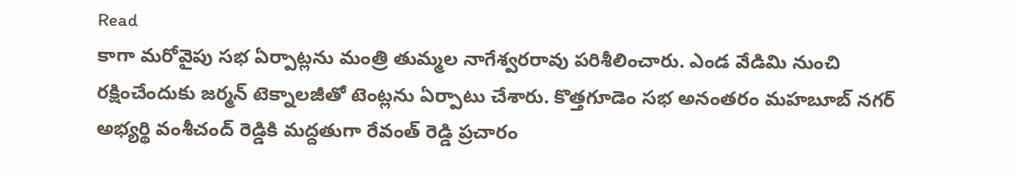Read
కాగా మరోవైపు సభ ఏర్పాట్లను మంత్రి తుమ్మల నాగేశ్వరరావు పరిశీలించారు. ఎండ వేడిమి నుంచి రక్షించేందుకు జర్మన్ టెక్నాలజీతో టెంట్లను ఏర్పాటు చేశారు. కొత్తగూడెం సభ అనంతరం మహబూబ్ నగర్ అభ్యర్థి వంశీచంద్ రెడ్డికి మద్దతుగా రేవంత్ రెడ్డి ప్రచారం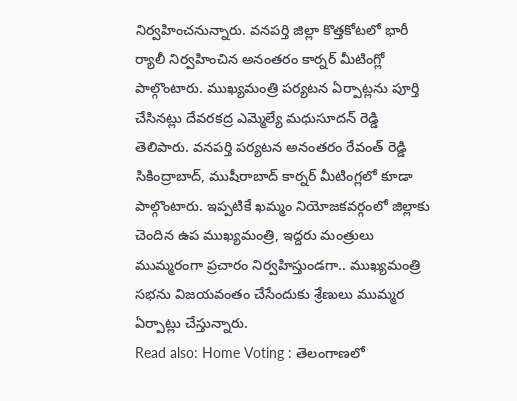నిర్వహించనున్నారు. వనపర్తి జిల్లా కొత్తకోటలో భారీ ర్యాలీ నిర్వహించిన అనంతరం కార్నర్ మీటింగ్లో పాల్గొంటారు. ముఖ్యమంత్రి పర్యటన ఏర్పాట్లను పూర్తి చేసినట్లు దేవరకద్ర ఎమ్మెల్యే మధుసూదన్ రెడ్డి తెలిపారు. వనపర్తి పర్యటన అనంతరం రేవంత్ రెడ్డి సికింద్రాబాద్, ముషీరాబాద్ కార్నర్ మీటింగ్లలో కూడా పాల్గొంటారు. ఇప్పటికే ఖమ్మం నియోజకవర్గంలో జిల్లాకు చెందిన ఉప ముఖ్యమంత్రి, ఇద్దరు మంత్రులు ముమ్మరంగా ప్రచారం నిర్వహిస్తుండగా.. ముఖ్యమంత్రి సభను విజయవంతం చేసేందుకు శ్రేణులు ముమ్మర ఏర్పాట్లు చేస్తున్నారు.
Read also: Home Voting : తెలంగాణలో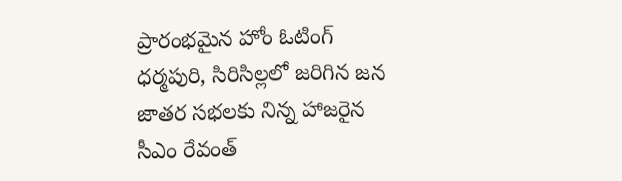ప్రారంభమైన హోం ఓటింగ్
ధర్మపురి, సిరిసిల్లలో జరిగిన జన జాతర సభలకు నిన్న హాజరైన సీఎం రేవంత్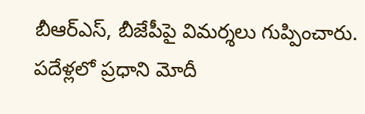బీఆర్ఎస్, బీజేపీపై విమర్శలు గుప్పించారు. పదేళ్లలో ప్రధాని మోదీ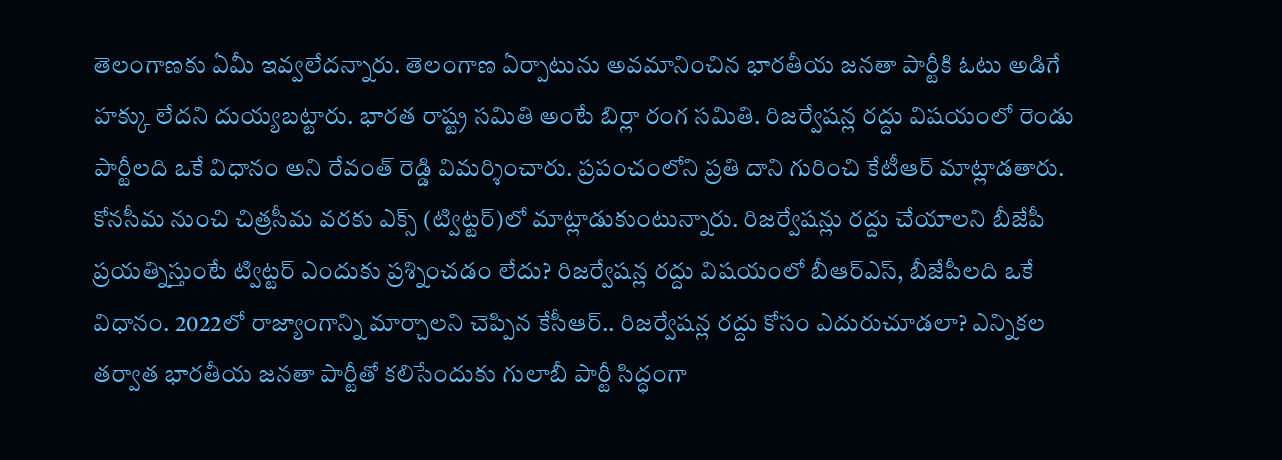తెలంగాణకు ఏమీ ఇవ్వలేదన్నారు. తెలంగాణ ఏర్పాటును అవమానించిన భారతీయ జనతా పార్టీకి ఓటు అడిగే హక్కు లేదని దుయ్యబట్టారు. భారత రాష్ట్ర సమితి అంటే బిర్లా రంగ సమితి. రిజర్వేషన్ల రద్దు విషయంలో రెండు పార్టీలది ఒకే విధానం అని రేవంత్ రెడ్డి విమర్శించారు. ప్రపంచంలోని ప్రతి దాని గురించి కేటీఆర్ మాట్లాడతారు. కోనసీమ నుంచి చిత్రసీమ వరకు ఎక్స్ (ట్విట్టర్)లో మాట్లాడుకుంటున్నారు. రిజర్వేషన్లు రద్దు చేయాలని బీజేపీ ప్రయత్నిస్తుంటే ట్విట్టర్ ఎందుకు ప్రశ్నించడం లేదు? రిజర్వేషన్ల రద్దు విషయంలో బీఆర్ఎస్, బీజేపీలది ఒకే విధానం. 2022లో రాజ్యాంగాన్ని మార్చాలని చెప్పిన కేసీఆర్.. రిజర్వేషన్ల రద్దు కోసం ఎదురుచూడలా? ఎన్నికల తర్వాత భారతీయ జనతా పార్టీతో కలిసేందుకు గులాబీ పార్టీ సిద్ధంగా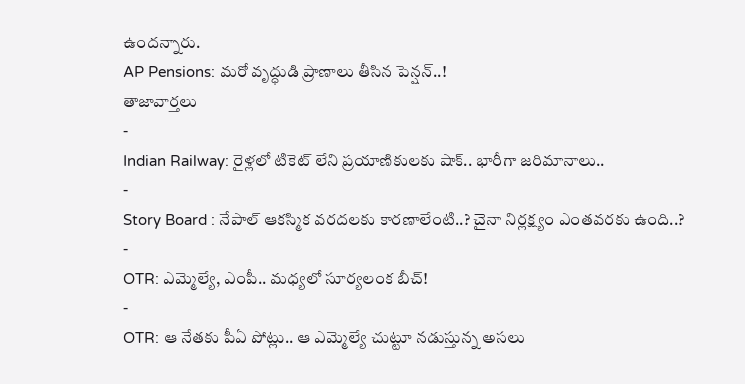ఉందన్నారు.
AP Pensions: మరో వృద్ధుడి ప్రాణాలు తీసిన పెన్షన్..!
తాజావార్తలు
-
Indian Railway: రైళ్లలో టికెట్ లేని ప్రయాణికులకు షాక్.. భారీగా జరిమానాలు..
-
Story Board : నేపాల్ ఆకస్మిక వరదలకు కారణాలేంటి..? చైనా నిర్లక్ష్యం ఎంతవరకు ఉంది..?
-
OTR: ఎమ్మెల్యే, ఎంపీ.. మధ్యలో సూర్యలంక బీచ్!
-
OTR: ఆ నేతకు పీఏ పోట్లు.. ఆ ఎమ్మెల్యే చుట్టూ నడుస్తున్న అసలు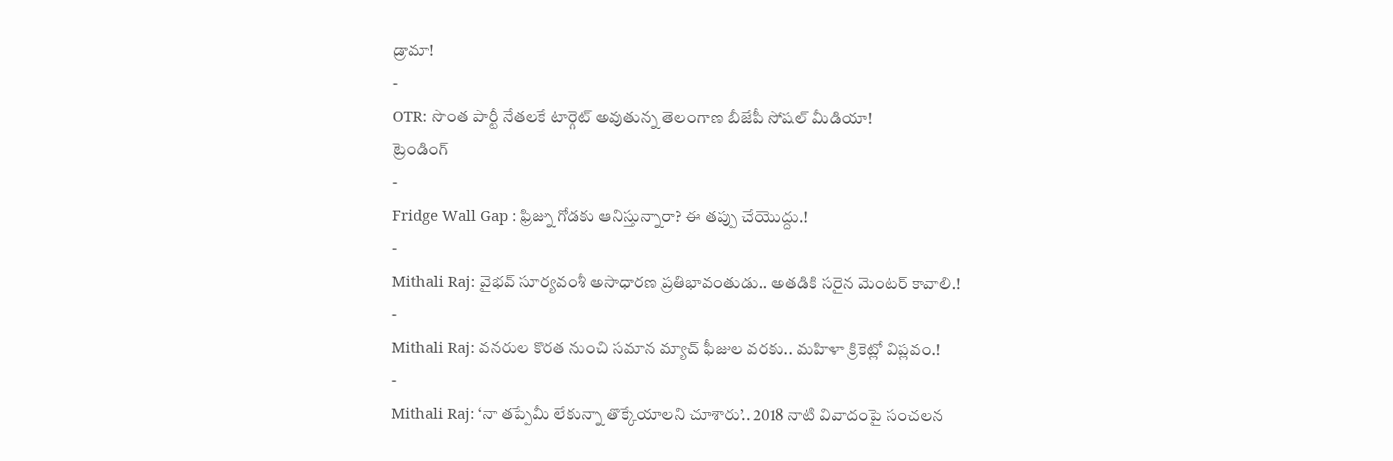డ్రామా!
-
OTR: సొంత పార్టీ నేతలకే టార్గెట్ అవుతున్న తెలంగాణ బీజేపీ సోషల్ మీడియా!
ట్రెండింగ్
-
Fridge Wall Gap : ఫ్రిజ్ను గోడకు ఆనిస్తున్నారా? ఈ తప్పు చేయొద్దు.!
-
Mithali Raj: వైభవ్ సూర్యవంశీ అసాధారణ ప్రతిభావంతుడు.. అతడికి సరైన మెంటర్ కావాలి.!
-
Mithali Raj: వనరుల కొరత నుంచి సమాన మ్యాచ్ ఫీజుల వరకు.. మహిళా క్రికెట్లో విప్లవం.!
-
Mithali Raj: ‘నా తప్పేమీ లేకున్నా తొక్కేయాలని చూశారు’.. 2018 నాటి వివాదంపై సంచలన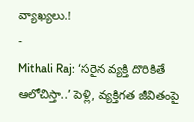వ్యాఖ్యలు.!
-
Mithali Raj: ‘సరైన వ్యక్తి దొరికితే ఆలోచిస్తా..’ పెళ్లి, వ్యక్తిగత జీవితంపై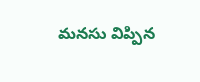మనసు విప్పిన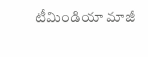టీమిండియా మాజీ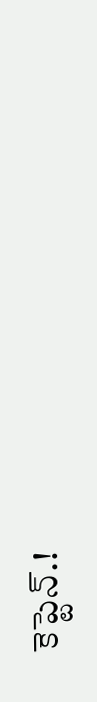కెప్టెన్.!